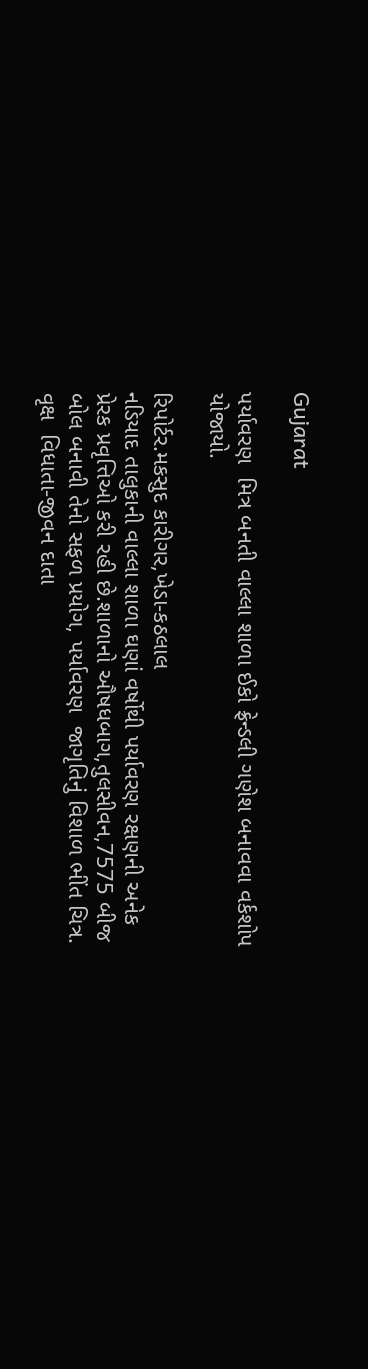Gujarat

પર્યાવરણ  મિત્ર બનતી વાલ્લા શાળા ઈકો ફ્રેન્ડલી ગણેશ બનાવવા વર્કશોપ યોજાયો.

રિપોર્ટર.મકસુદ કારીગર,ખેડા-કઠલાલ
નડિયાદ તાલુકાની વાલ્લા શાળા ઘણાં વર્ષોથી પર્યાવરણ રક્ષણની અનેક પ્રેરક પ્રવૃત્તિઓ કરી રહી છે.શાળાનો ઔષધબાગ,તુલસીવન,7575 બીજ બોલ બનાવી તેનો સફળ પ્રયોગ, પર્યાવરણ  જાગૃતિનું વિશાળ ભીંત ચિત્ર. વૃક્ષ  વિધાતા-જીવન દાતા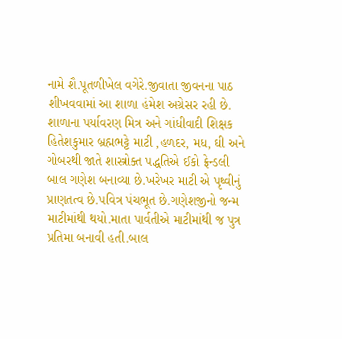નામે શૈ.પૂતળીખેલ વગેરે.જીવાતા જીવનના પાઠ શીખવવામાં આ શાળા હંમેશ અગ્રેસર રહી છે. શાળાના પર્યાવરણ મિત્ર અને ગાંધીવાદી શિક્ષક હિતેશકુમાર બ્રહ્મભટ્ટે માટી ,હળદર, મધ, ઘી અને ગોબરથી જાતે શાસ્ત્રોક્ત પદ્ધતિએ ઈકો ફ્રેન્ડલી બાલ ગણેશ બનાવ્યા છે.ખરેખર માટી એ પૃથ્વીનું પ્રાણતત્વ છે.પવિત્ર પંચભૂત છે.ગણેશજીનો જન્મ માટીમાંથી થયો.માતા પાર્વતીએ માટીમાંથી જ પુત્ર પ્રતિમા બનાવી હતી.બાલ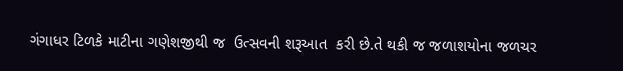ગંગાધર ટિળકે માટીના ગણેશજીથી જ  ઉત્સવની શરૂઆત  કરી છે.તે થકી જ જળાશયોના જળચર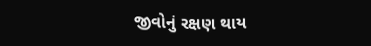જીવોનું રક્ષણ થાય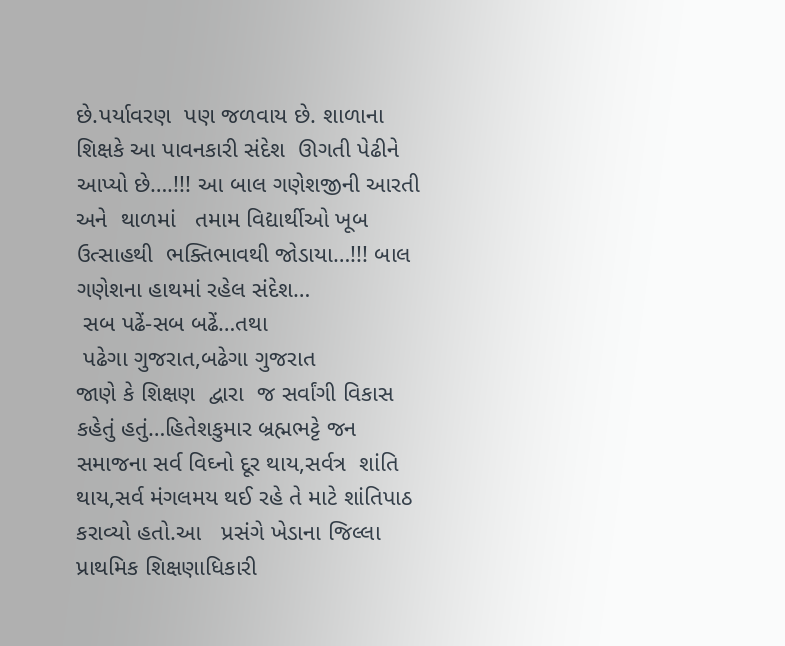છે.પર્યાવરણ  પણ જળવાય છે. શાળાના  શિક્ષકે આ પાવનકારી સંદેશ  ઊગતી પેઢીને આપ્યો છે….!!! આ બાલ ગણેશજીની આરતી અને  થાળમાં   તમામ વિદ્યાર્થીઓ ખૂબ ઉત્સાહથી  ભક્તિભાવથી જોડાયા…!!! બાલ ગણેશના હાથમાં રહેલ સંદેશ…
 સબ પઢેં-સબ બઢેં…તથા
 પઢેગા ગુજરાત,બઢેગા ગુજરાત
જાણે કે શિક્ષણ  દ્વારા  જ સર્વાંગી વિકાસ કહેતું હતું…હિતેશકુમાર બ્રહ્મભટ્ટે જન સમાજના સર્વ વિઘ્નો દૂર થાય,સર્વત્ર  શાંતિ થાય,સર્વ મંગલમય થઈ રહે તે માટે શાંતિપાઠ કરાવ્યો હતો.આ   પ્રસંગે ખેડાના જિલ્લા પ્રાથમિક શિક્ષણાધિકારી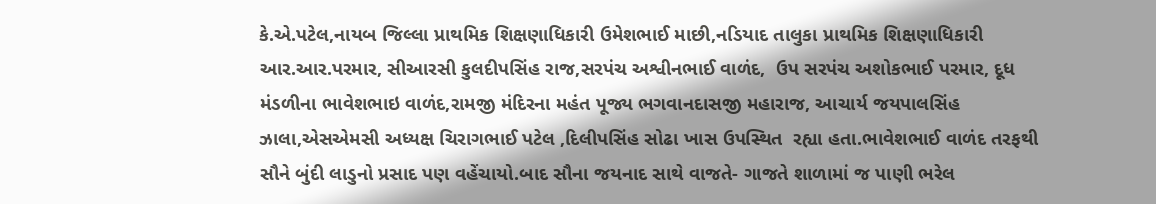કે.એ.પટેલ,નાયબ જિલ્લા પ્રાથમિક શિક્ષણાધિકારી ઉમેશભાઈ માછી,નડિયાદ તાલુકા પ્રાથમિક શિક્ષણાધિકારી આર.આર.પરમાર, સીઆરસી કુલદીપસિંહ રાજ,સરપંચ અશ્વીનભાઈ વાળંદ,  ઉપ સરપંચ અશોકભાઈ પરમાર, દૂધ મંડળીના ભાવેશભાઇ વાળંદ,રામજી મંદિરના મહંત પૂજ્ય ભગવાનદાસજી મહારાજ, આચાર્ય જયપાલસિંહ ઝાલા,એસએમસી અધ્યક્ષ ચિરાગભાઈ પટેલ ,દિલીપસિંહ સોઢા ખાસ ઉપસ્થિત  રહ્યા હતા.ભાવેશભાઈ વાળંદ તરફથી સૌને બુંદી લાડુનો પ્રસાદ પણ વહેંચાયો.બાદ સૌના જયનાદ સાથે વાજતે- ગાજતે શાળામાં જ પાણી ભરેલ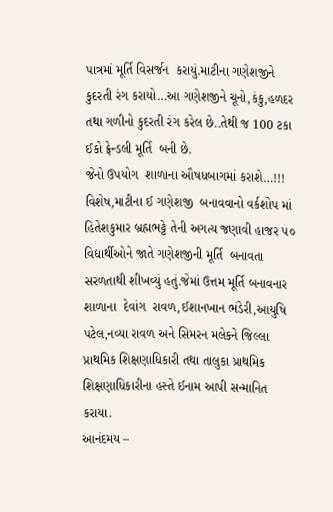પાત્રમાં મૂર્તિ વિસર્જન  કરાયું.માટીના ગણેશજીને કુદરતી રંગ કરાયો…આ ગણેશજીને ચૂનો,કંકુ,હળદર તથા ગળીનો કુદરતી રંગ કરેલ છે..તેથી જ 100 ટકા ઈકો ફ્રેન્ડલી મૂર્તિ  બની છે.
જેનો ઉપયોગ  શાળાના ઔષધબાગમાં કરાશે…!!! વિશેષ,માટીના ઈ ગણેશજી  બનાવવાનો વર્કશોપ માં હિતેશકુમાર બ્રહ્મભટ્ટે તેની અગત્ય જણાવી હાજર ૫૦ વિદ્યાર્થીઓને જાતે ગણેશજીની મૂર્તિ  બનાવતા સરળતાથી શીખવ્યું હતું.જેમાં ઉત્તમ મૂર્તિ બનાવનાર શાળાના  દેવાંગ  રાવળ,ઈશાનખાન ભંડેરી,આયુષિ પટેલ,નવ્યા રાવળ અને સિમરન મલેકને જિલ્લા પ્રાથમિક શિક્ષણાધિકારી તથા તાલુકા પ્રાથમિક શિક્ષણાધિકારીના હસ્તે ઈનામ આપી સન્માનિત  કરાયા.
આનંદમય –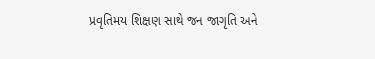પ્રવૃતિમય શિક્ષણ સાથે જન જાગૃતિ અને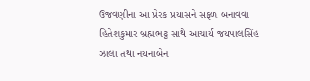ઉજવણીના આ પ્રેરક પ્રયાસને સફળ બનાવવા હિતેશકુમાર બ્રહ્મભટ્ટ સાથે આચાર્ય જયપાલસિંહ ઝાલા તથા નયનાબેન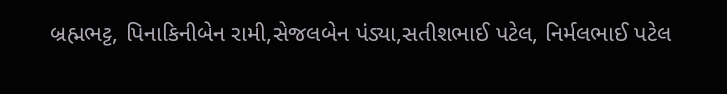બ્રહ્મભટ્ટ, પિનાકિનીબેન રામી,સેજલબેન પંડ્યા,સતીશભાઈ પટેલ, નિર્મલભાઈ પટેલ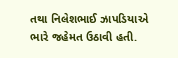તથા નિલેશભાઈ ઝાપડિયાએ ભારે જહેમત ઉઠાવી હતી.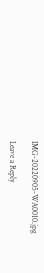IMG-20220905-WA0010.jpg

Leave a Reply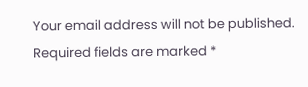Your email address will not be published. Required fields are marked *